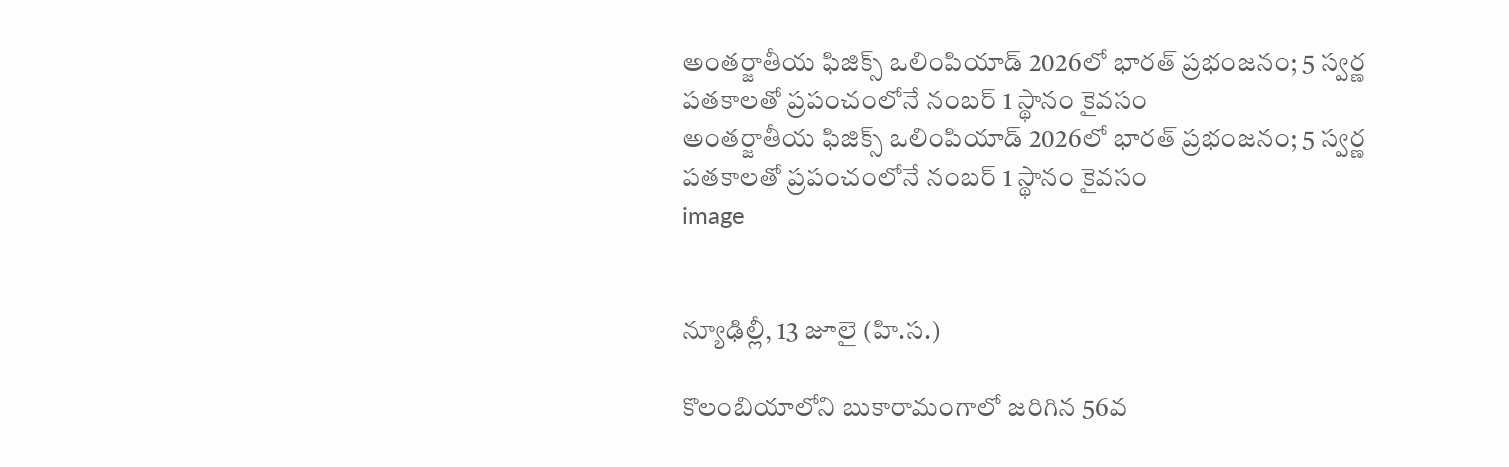అంతర్జాతీయ ఫిజిక్స్ ఒలింపియాడ్ 2026లో భారత్ ప్రభంజనం; 5 స్వర్ణ పతకాలతో ప్రపంచంలోనే నంబర్ 1 స్థానం కైవసం
అంతర్జాతీయ ఫిజిక్స్ ఒలింపియాడ్ 2026లో భారత్ ప్రభంజనం; 5 స్వర్ణ పతకాలతో ప్రపంచంలోనే నంబర్ 1 స్థానం కైవసం
image


న్యూఢిల్లీ, 13 జూలై (హి.స.)

కొలంబియాలోని బుకారామంగాలో జరిగిన 56వ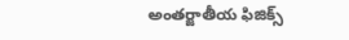అంతర్జాతీయ ఫిజిక్స్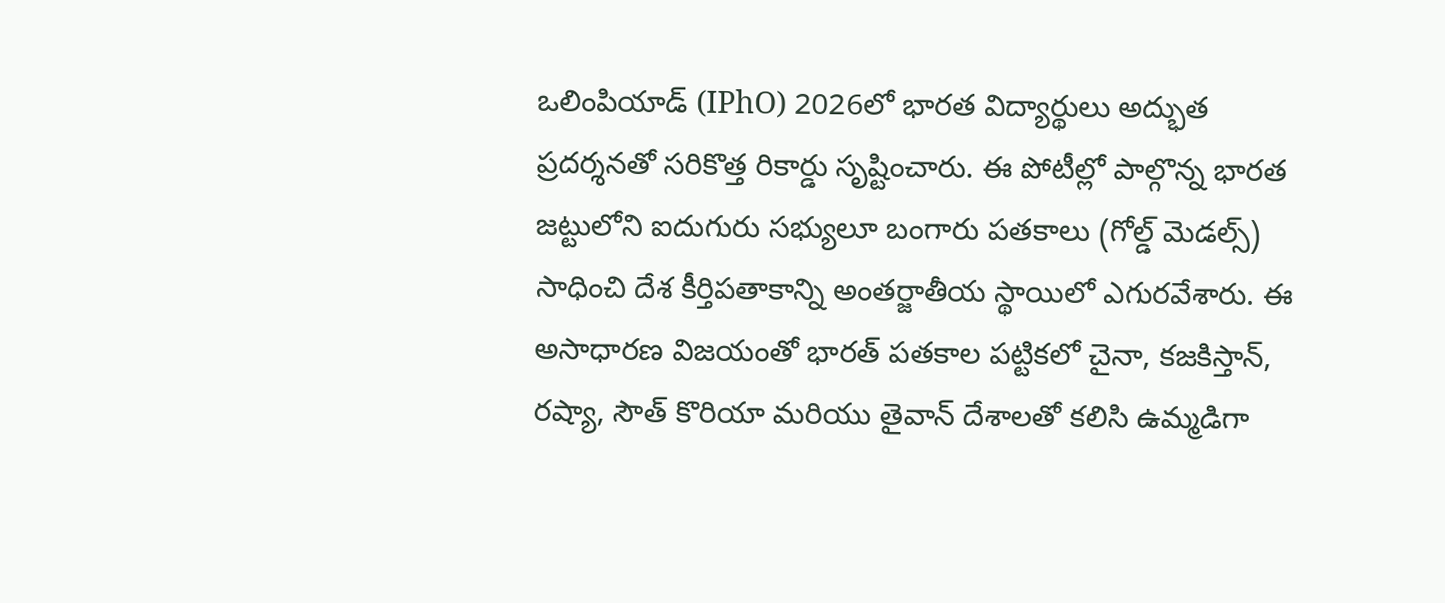ఒలింపియాడ్ (IPhO) 2026లో భారత విద్యార్థులు అద్భుత ప్రదర్శనతో సరికొత్త రికార్డు సృష్టించారు. ఈ పోటీల్లో పాల్గొన్న భారత జట్టులోని ఐదుగురు సభ్యులూ బంగారు పతకాలు (గోల్డ్ మెడల్స్) సాధించి దేశ కీర్తిపతాకాన్ని అంతర్జాతీయ స్థాయిలో ఎగురవేశారు. ఈ అసాధారణ విజయంతో భారత్ పతకాల పట్టికలో చైనా, కజకిస్తాన్, రష్యా, సౌత్ కొరియా మరియు తైవాన్‌ దేశాలతో కలిసి ఉమ్మడిగా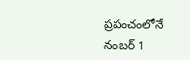ప్రపంచంలోనే నంబర్ 1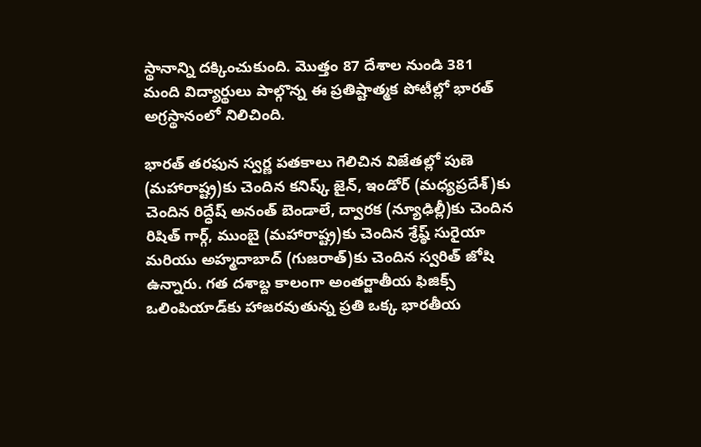స్థానాన్ని దక్కించుకుంది. మొత్తం 87 దేశాల నుండి 381 మంది విద్యార్థులు పాల్గొన్న ఈ ప్రతిష్టాత్మక పోటీల్లో భారత్ అగ్రస్థానంలో నిలిచింది.

భారత్ తరఫున స్వర్ణ పతకాలు గెలిచిన విజేతల్లో పుణె (మహారాష్ట్ర)కు చెందిన కనిష్క్ జైన్, ఇండోర్ (మధ్యప్రదేశ్)కు చెందిన రిద్ధేష్ అనంత్ బెండాలే, ద్వారక (న్యూఢిల్లీ)కు చెందిన రిషిత్ గార్గ్, ముంబై (మహారాష్ట్ర)కు చెందిన శ్రేష్ఠ్ సురైయా మరియు అహ్మదాబాద్ (గుజరాత్)కు చెందిన స్వరిత్ జోషి ఉన్నారు. గత దశాబ్ద కాలంగా అంతర్జాతీయ ఫిజిక్స్ ఒలింపియాడ్‌కు హాజరవుతున్న ప్రతి ఒక్క భారతీయ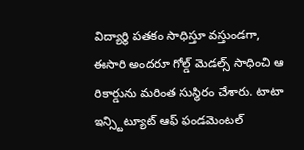విద్యార్థి పతకం సాధిస్తూ వస్తుండగా, ఈసారి అందరూ గోల్డ్ మెడల్స్ సాధించి ఆ రికార్డును మరింత సుస్థిరం చేశారు. టాటా ఇన్స్టిట్యూట్ ఆఫ్ ఫండమెంటల్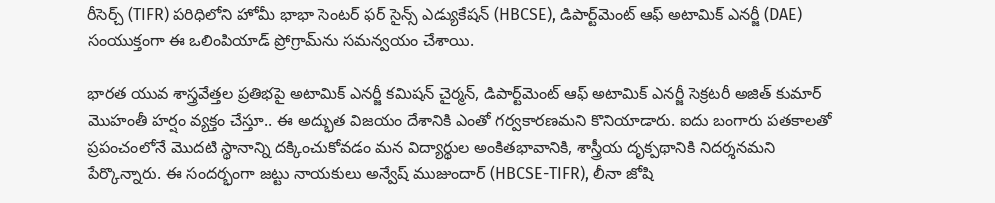రీసెర్చ్ (TIFR) పరిధిలోని హోమీ భాభా సెంటర్ ఫర్ సైన్స్ ఎడ్యుకేషన్ (HBCSE), డిపార్ట్‌మెంట్ ఆఫ్ అటామిక్ ఎనర్జీ (DAE) సంయుక్తంగా ఈ ఒలింపియాడ్ ప్రోగ్రామ్‌ను సమన్వయం చేశాయి.

భారత యువ శాస్త్రవేత్తల ప్రతిభపై అటామిక్ ఎనర్జీ కమిషన్ చైర్మన్, డిపార్ట్‌మెంట్ ఆఫ్ అటామిక్ ఎనర్జీ సెక్రటరీ అజిత్ కుమార్ మొహంతీ హర్షం వ్యక్తం చేస్తూ.. ఈ అద్భుత విజయం దేశానికి ఎంతో గర్వకారణమని కొనియాడారు. ఐదు బంగారు పతకాలతో ప్రపంచంలోనే మొదటి స్థానాన్ని దక్కించుకోవడం మన విద్యార్థుల అంకితభావానికి, శాస్త్రీయ దృక్పథానికి నిదర్శనమని పేర్కొన్నారు. ఈ సందర్భంగా జట్టు నాయకులు అన్వేష్ ముజుందార్ (HBCSE-TIFR), లీనా జోషి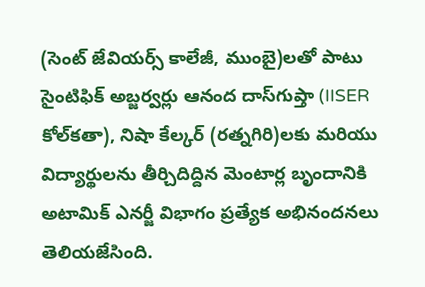(సెంట్ జేవియర్స్ కాలేజీ, ముంబై)లతో పాటు సైంటిఫిక్ అబ్జర్వర్లు ఆనంద దాస్‌గుప్తా (IISER కోల్‌కతా), నిషా కేల్కర్ (రత్నగిరి)లకు మరియు విద్యార్థులను తీర్చిదిద్దిన మెంటార్ల బృందానికి అటామిక్ ఎనర్జీ విభాగం ప్రత్యేక అభినందనలు తెలియజేసింది.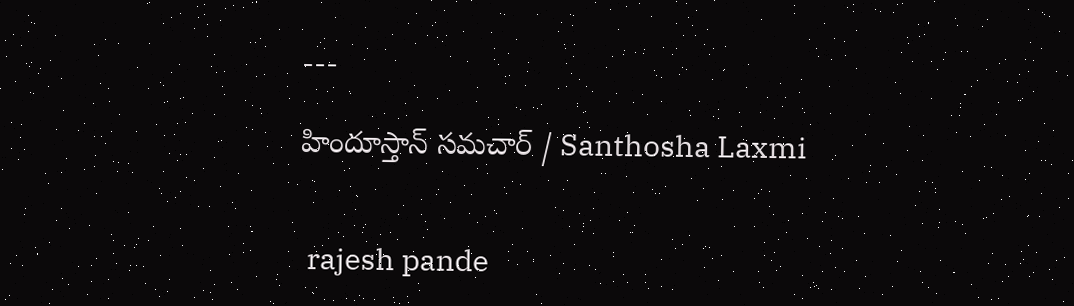---

హిందూస్తాన్ సమచార్ / Santhosha Laxmi


 rajesh pande